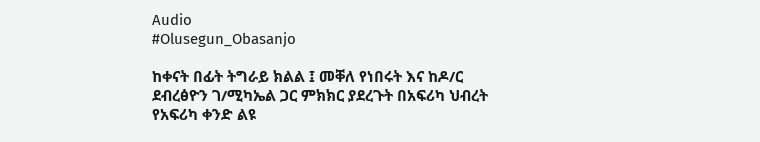Audio
#Olusegun_Obasanjo

ከቀናት በፊት ትግራይ ክልል ፤ መቐለ የነበሩት እና ከዶ/ር ደብረፅዮን ገ/ሚካኤል ጋር ምክክር ያደረጉት በአፍሪካ ህብረት የአፍሪካ ቀንድ ልዩ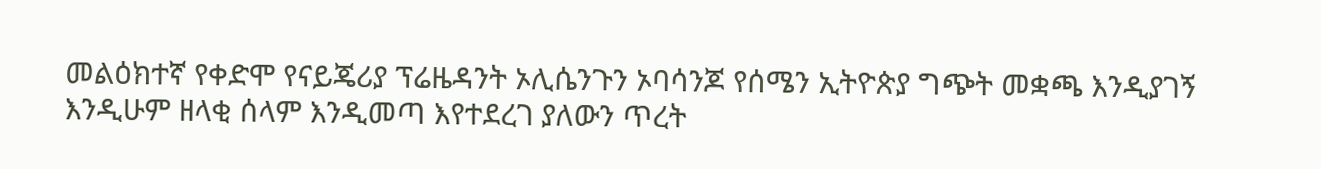መልዕክተኛ የቀድሞ የናይጄሪያ ፕሬዜዳንት ኦሊሴንጉን ኦባሳንጆ የሰሜን ኢትዮጵያ ግጭት መቋጫ እንዲያገኝ እንዲሁም ዘላቂ ሰላም እንዲመጣ እየተደረገ ያለውን ጥረት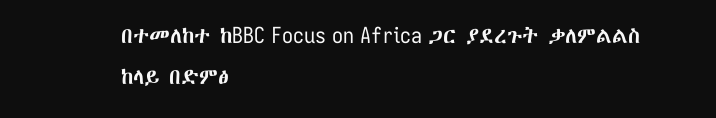በተመለከተ ከBBC Focus on Africa ጋር ያደረጉት ቃለምልልስ ከላይ በድምፅ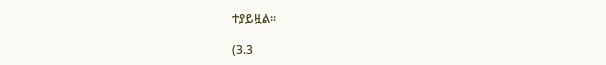ተያይዟል።

(3.3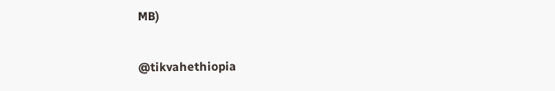MB)

@tikvahethiopia